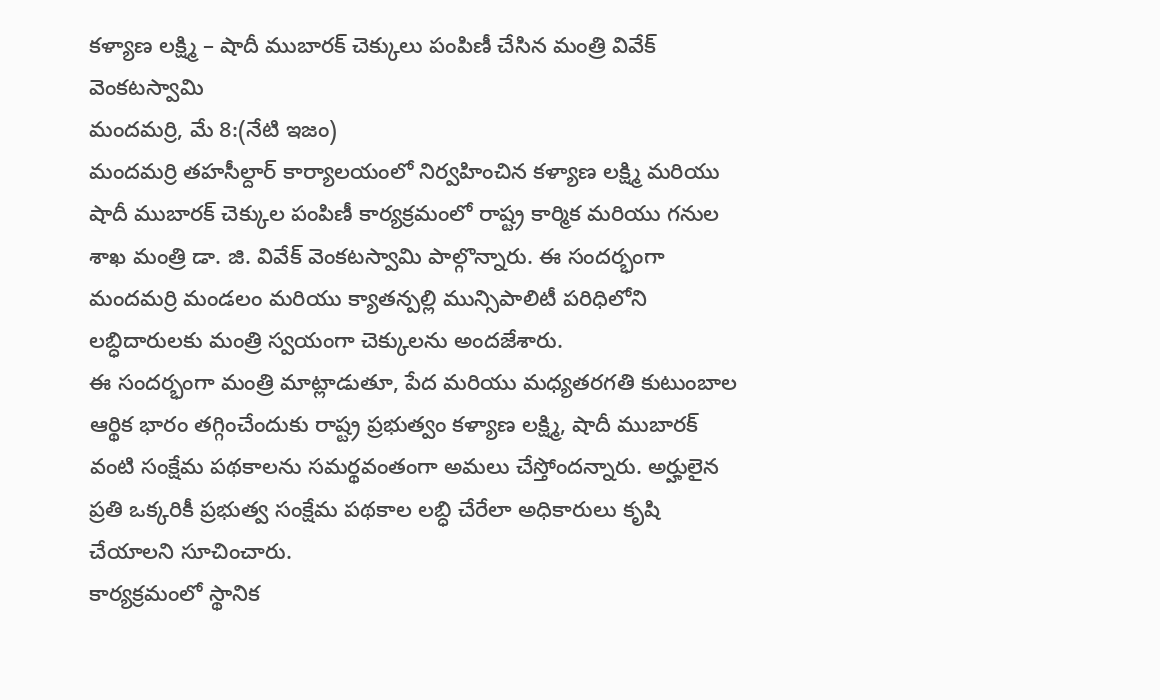కళ్యాణ లక్ష్మి – షాదీ ముబారక్ చెక్కులు పంపిణీ చేసిన మంత్రి వివేక్ వెంకటస్వామి
మందమర్రి, మే 8:(నేటి ఇజం)
మందమర్రి తహసీల్దార్ కార్యాలయంలో నిర్వహించిన కళ్యాణ లక్ష్మి మరియు షాదీ ముబారక్ చెక్కుల పంపిణీ కార్యక్రమంలో రాష్ట్ర కార్మిక మరియు గనుల శాఖ మంత్రి డా. జి. వివేక్ వెంకటస్వామి పాల్గొన్నారు. ఈ సందర్భంగా మందమర్రి మండలం మరియు క్యాతన్పల్లి మున్సిపాలిటీ పరిధిలోని లబ్ధిదారులకు మంత్రి స్వయంగా చెక్కులను అందజేశారు.
ఈ సందర్భంగా మంత్రి మాట్లాడుతూ, పేద మరియు మధ్యతరగతి కుటుంబాల ఆర్థిక భారం తగ్గించేందుకు రాష్ట్ర ప్రభుత్వం కళ్యాణ లక్ష్మి, షాదీ ముబారక్ వంటి సంక్షేమ పథకాలను సమర్థవంతంగా అమలు చేస్తోందన్నారు. అర్హులైన ప్రతి ఒక్కరికీ ప్రభుత్వ సంక్షేమ పథకాల లబ్ధి చేరేలా అధికారులు కృషి చేయాలని సూచించారు.
కార్యక్రమంలో స్థానిక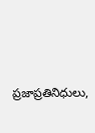ప్రజాప్రతినిధులు,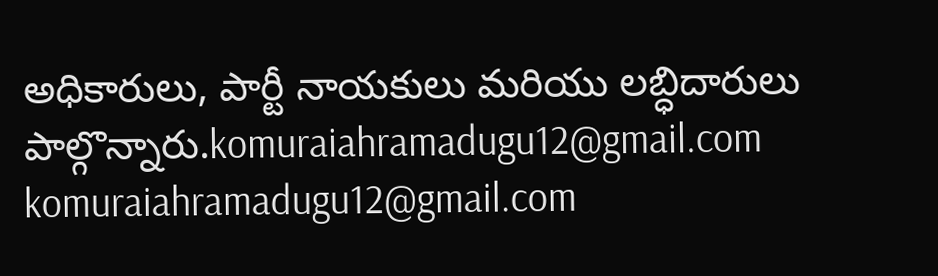అధికారులు, పార్టీ నాయకులు మరియు లబ్ధిదారులు పాల్గొన్నారు.komuraiahramadugu12@gmail.com
komuraiahramadugu12@gmail.com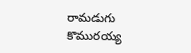రామడుగు కొమురయ్య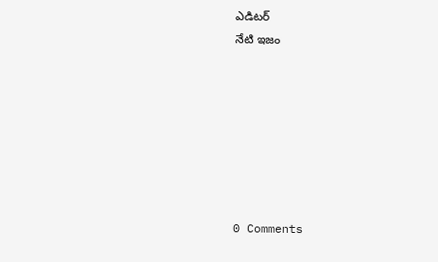ఎడిటర్
నేటి ఇజం







0 Comments